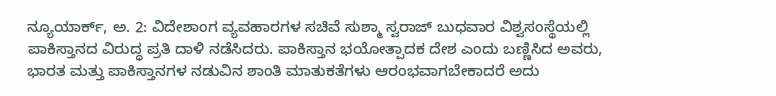ನ್ಯೂಯಾರ್ಕ್, ಅ. 2: ವಿದೇಶಾಂಗ ವ್ಯವಹಾರಗಳ ಸಚಿವೆ ಸುಶ್ಮಾ ಸ್ವರಾಜ್ ಬುಧವಾರ ವಿಶ್ವಸಂಸ್ಥೆಯಲ್ಲಿ ಪಾಕಿಸ್ತಾನದ ವಿರುದ್ಧ ಪ್ರತಿ ದಾಳಿ ನಡೆಸಿದರು. ಪಾಕಿಸ್ತಾನ ಭಯೋತ್ಪಾದಕ ದೇಶ ಎಂದು ಬಣ್ಣಿಸಿದ ಅವರು, ಭಾರತ ಮತ್ತು ಪಾಕಿಸ್ತಾನಗಳ ನಡುವಿನ ಶಾಂತಿ ಮಾತುಕತೆಗಳು ಆರಂಭವಾಗಬೇಕಾದರೆ ಅದು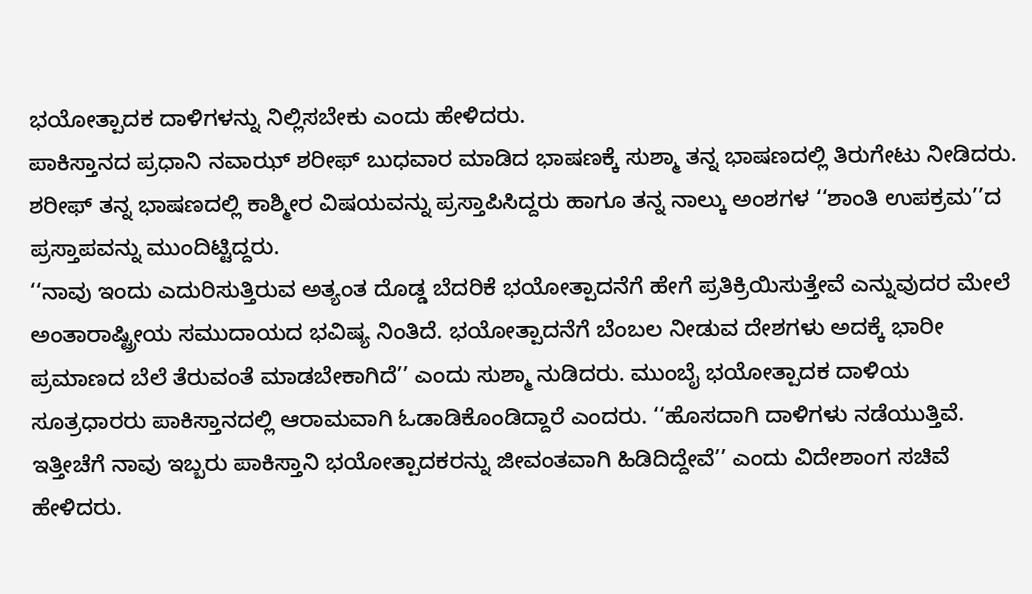ಭಯೋತ್ಪಾದಕ ದಾಳಿಗಳನ್ನು ನಿಲ್ಲಿಸಬೇಕು ಎಂದು ಹೇಳಿದರು.
ಪಾಕಿಸ್ತಾನದ ಪ್ರಧಾನಿ ನವಾಝ್ ಶರೀಫ್ ಬುಧವಾರ ಮಾಡಿದ ಭಾಷಣಕ್ಕೆ ಸುಶ್ಮಾ ತನ್ನ ಭಾಷಣದಲ್ಲಿ ತಿರುಗೇಟು ನೀಡಿದರು. ಶರೀಫ್ ತನ್ನ ಭಾಷಣದಲ್ಲಿ ಕಾಶ್ಮೀರ ವಿಷಯವನ್ನು ಪ್ರಸ್ತಾಪಿಸಿದ್ದರು ಹಾಗೂ ತನ್ನ ನಾಲ್ಕು ಅಂಶಗಳ ‘‘ಶಾಂತಿ ಉಪಕ್ರಮ’’ದ ಪ್ರಸ್ತಾಪವನ್ನು ಮುಂದಿಟ್ಟಿದ್ದರು.
‘‘ನಾವು ಇಂದು ಎದುರಿಸುತ್ತಿರುವ ಅತ್ಯಂತ ದೊಡ್ಡ ಬೆದರಿಕೆ ಭಯೋತ್ಪಾದನೆಗೆ ಹೇಗೆ ಪ್ರತಿಕ್ರಿಯಿಸುತ್ತೇವೆ ಎನ್ನುವುದರ ಮೇಲೆ ಅಂತಾರಾಷ್ಟ್ರೀಯ ಸಮುದಾಯದ ಭವಿಷ್ಯ ನಿಂತಿದೆ. ಭಯೋತ್ಪಾದನೆಗೆ ಬೆಂಬಲ ನೀಡುವ ದೇಶಗಳು ಅದಕ್ಕೆ ಭಾರೀ ಪ್ರಮಾಣದ ಬೆಲೆ ತೆರುವಂತೆ ಮಾಡಬೇಕಾಗಿದೆ’’ ಎಂದು ಸುಶ್ಮಾ ನುಡಿದರು. ಮುಂಬೈ ಭಯೋತ್ಪಾದಕ ದಾಳಿಯ ಸೂತ್ರಧಾರರು ಪಾಕಿಸ್ತಾನದಲ್ಲಿ ಆರಾಮವಾಗಿ ಓಡಾಡಿಕೊಂಡಿದ್ದಾರೆ ಎಂದರು. ‘‘ಹೊಸದಾಗಿ ದಾಳಿಗಳು ನಡೆಯುತ್ತಿವೆ. ಇತ್ತೀಚೆಗೆ ನಾವು ಇಬ್ಬರು ಪಾಕಿಸ್ತಾನಿ ಭಯೋತ್ಪಾದಕರನ್ನು ಜೀವಂತವಾಗಿ ಹಿಡಿದಿದ್ದೇವೆ’’ ಎಂದು ವಿದೇಶಾಂಗ ಸಚಿವೆ ಹೇಳಿದರು.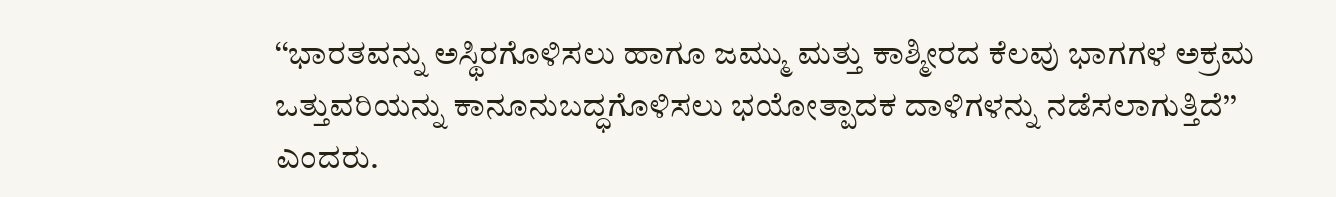‘‘ಭಾರತವನ್ನು ಅಸ್ಥಿರಗೊಳಿಸಲು ಹಾಗೂ ಜಮ್ಮು ಮತ್ತು ಕಾಶ್ಮೀರದ ಕೆಲವು ಭಾಗಗಳ ಅಕ್ರಮ ಒತ್ತುವರಿಯನ್ನು ಕಾನೂನುಬದ್ಧಗೊಳಿಸಲು ಭಯೋತ್ಪಾದಕ ದಾಳಿಗಳನ್ನು ನಡೆಸಲಾಗುತ್ತಿದೆ’’ ಎಂದರು.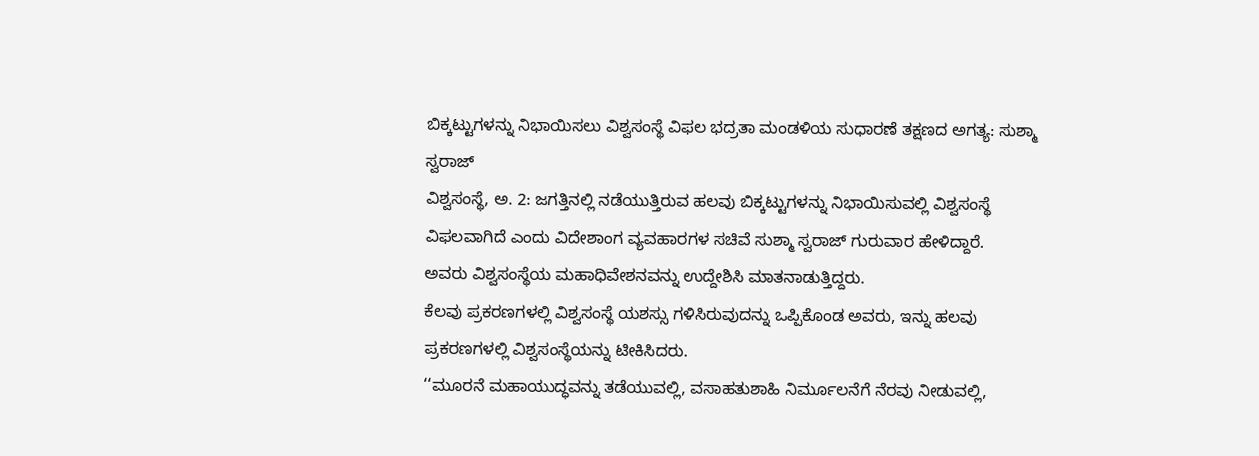ಬಿಕ್ಕಟ್ಟುಗಳನ್ನು ನಿಭಾಯಿಸಲು ವಿಶ್ವಸಂಸ್ಥೆ ವಿಫಲ ಭದ್ರತಾ ಮಂಡಳಿಯ ಸುಧಾರಣೆ ತಕ್ಷಣದ ಅಗತ್ಯ: ಸುಶ್ಮಾ ಸ್ವರಾಜ್
ವಿಶ್ವಸಂಸ್ಥೆ, ಅ. 2: ಜಗತ್ತಿನಲ್ಲಿ ನಡೆಯುತ್ತಿರುವ ಹಲವು ಬಿಕ್ಕಟ್ಟುಗಳನ್ನು ನಿಭಾಯಿಸುವಲ್ಲಿ ವಿಶ್ವಸಂಸ್ಥೆ ವಿಫಲವಾಗಿದೆ ಎಂದು ವಿದೇಶಾಂಗ ವ್ಯವಹಾರಗಳ ಸಚಿವೆ ಸುಶ್ಮಾ ಸ್ವರಾಜ್ ಗುರುವಾರ ಹೇಳಿದ್ದಾರೆ.
ಅವರು ವಿಶ್ವಸಂಸ್ಥೆಯ ಮಹಾಧಿವೇಶನವನ್ನು ಉದ್ದೇಶಿಸಿ ಮಾತನಾಡುತ್ತಿದ್ದರು.
ಕೆಲವು ಪ್ರಕರಣಗಳಲ್ಲಿ ವಿಶ್ವಸಂಸ್ಥೆ ಯಶಸ್ಸು ಗಳಿಸಿರುವುದನ್ನು ಒಪ್ಪಿಕೊಂಡ ಅವರು, ಇನ್ನು ಹಲವು ಪ್ರಕರಣಗಳಲ್ಲಿ ವಿಶ್ವಸಂಸ್ಥೆಯನ್ನು ಟೀಕಿಸಿದರು.
‘‘ಮೂರನೆ ಮಹಾಯುದ್ಧವನ್ನು ತಡೆಯುವಲ್ಲಿ, ವಸಾಹತುಶಾಹಿ ನಿರ್ಮೂಲನೆಗೆ ನೆರವು ನೀಡುವಲ್ಲಿ,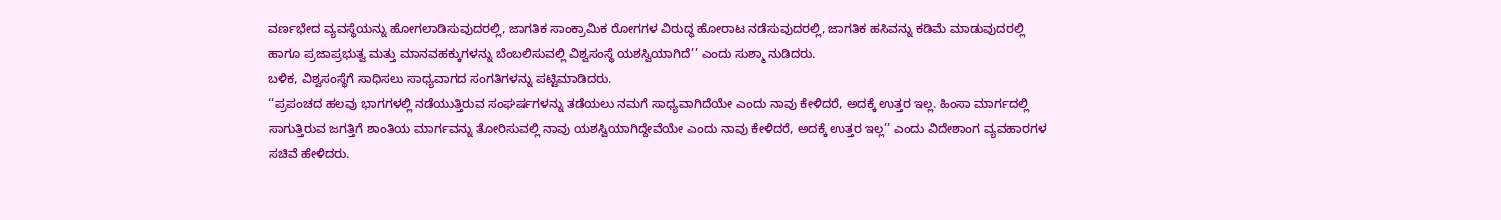ವರ್ಣಭೇದ ವ್ಯವಸ್ಥೆಯನ್ನು ಹೋಗಲಾಡಿಸುವುದರಲ್ಲಿ, ಜಾಗತಿಕ ಸಾಂಕ್ರಾಮಿಕ ರೋಗಗಳ ವಿರುದ್ಧ ಹೋರಾಟ ನಡೆಸುವುದರಲ್ಲಿ, ಜಾಗತಿಕ ಹಸಿವನ್ನು ಕಡಿಮೆ ಮಾಡುವುದರಲ್ಲಿ ಹಾಗೂ ಪ್ರಜಾಪ್ರಭುತ್ವ ಮತ್ತು ಮಾನವಹಕ್ಕುಗಳನ್ನು ಬೆಂಬಲಿಸುವಲ್ಲಿ ವಿಶ್ವಸಂಸ್ಥೆ ಯಶಸ್ವಿಯಾಗಿದೆ’’ ಎಂದು ಸುಶ್ಮಾ ನುಡಿದರು.
ಬಳಿಕ, ವಿಶ್ವಸಂಸ್ಥೆಗೆ ಸಾಧಿಸಲು ಸಾಧ್ಯವಾಗದ ಸಂಗತಿಗಳನ್ನು ಪಟ್ಟಿಮಾಡಿದರು.
‘‘ಪ್ರಪಂಚದ ಹಲವು ಭಾಗಗಳಲ್ಲಿ ನಡೆಯುತ್ತಿರುವ ಸಂಘರ್ಷಗಳನ್ನು ತಡೆಯಲು ನಮಗೆ ಸಾಧ್ಯವಾಗಿದೆಯೇ ಎಂದು ನಾವು ಕೇಳಿದರೆ, ಅದಕ್ಕೆ ಉತ್ತರ ಇಲ್ಲ. ಹಿಂಸಾ ಮಾರ್ಗದಲ್ಲಿ ಸಾಗುತ್ತಿರುವ ಜಗತ್ತಿಗೆ ಶಾಂತಿಯ ಮಾರ್ಗವನ್ನು ತೋರಿಸುವಲ್ಲಿ ನಾವು ಯಶಸ್ವಿಯಾಗಿದ್ದೇವೆಯೇ ಎಂದು ನಾವು ಕೇಳಿದರೆ, ಅದಕ್ಕೆ ಉತ್ತರ ಇಲ್ಲ’’ ಎಂದು ವಿದೇಶಾಂಗ ವ್ಯವಹಾರಗಳ ಸಚಿವೆ ಹೇಳಿದರು.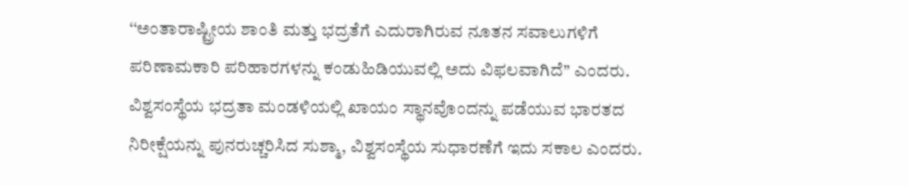‘‘ಅಂತಾರಾಷ್ಟ್ರೀಯ ಶಾಂತಿ ಮತ್ತು ಭದ್ರತೆಗೆ ಎದುರಾಗಿರುವ ನೂತನ ಸವಾಲುಗಳಿಗೆ ಪರಿಣಾಮಕಾರಿ ಪರಿಹಾರಗಳನ್ನು ಕಂಡುಹಿಡಿಯುವಲ್ಲಿ ಅದು ವಿಫಲವಾಗಿದೆ’’ ಎಂದರು.
ವಿಶ್ವಸಂಸ್ಥೆಯ ಭದ್ರತಾ ಮಂಡಳಿಯಲ್ಲಿ ಖಾಯಂ ಸ್ಥಾನವೊಂದನ್ನು ಪಡೆಯುವ ಭಾರತದ ನಿರೀಕ್ಷೆಯನ್ನು ಪುನರುಚ್ಚರಿಸಿದ ಸುಶ್ಮಾ, ವಿಶ್ವಸಂಸ್ಥೆಯ ಸುಧಾರಣೆಗೆ ಇದು ಸಕಾಲ ಎಂದರು.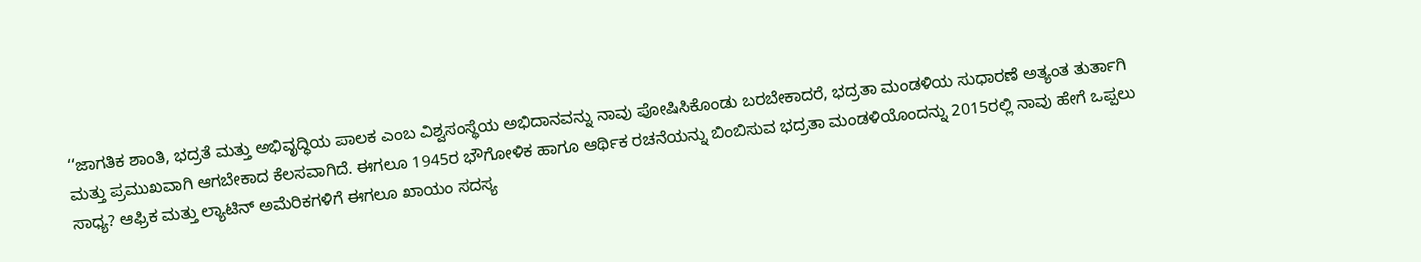‘‘ಜಾಗತಿಕ ಶಾಂತಿ, ಭದ್ರತೆ ಮತ್ತು ಅಭಿವೃದ್ಧಿಯ ಪಾಲಕ ಎಂಬ ವಿಶ್ವಸಂಸ್ಥೆಯ ಅಭಿದಾನವನ್ನು ನಾವು ಪೋಷಿಸಿಕೊಂಡು ಬರಬೇಕಾದರೆ, ಭದ್ರತಾ ಮಂಡಳಿಯ ಸುಧಾರಣೆ ಅತ್ಯಂತ ತುರ್ತಾಗಿ ಮತ್ತು ಪ್ರಮುಖವಾಗಿ ಆಗಬೇಕಾದ ಕೆಲಸವಾಗಿದೆ. ಈಗಲೂ 1945ರ ಭೌಗೋಳಿಕ ಹಾಗೂ ಆರ್ಥಿಕ ರಚನೆಯನ್ನು ಬಿಂಬಿಸುವ ಭದ್ರತಾ ಮಂಡಳಿಯೊಂದನ್ನು 2015ರಲ್ಲಿ ನಾವು ಹೇಗೆ ಒಪ್ಪಲು ಸಾಧ್ಯ? ಆಫ್ರಿಕ ಮತ್ತು ಲ್ಯಾಟಿನ್ ಅಮೆರಿಕಗಳಿಗೆ ಈಗಲೂ ಖಾಯಂ ಸದಸ್ಯ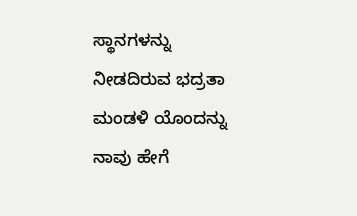ಸ್ಥಾನಗಳನ್ನು ನೀಡದಿರುವ ಭದ್ರತಾ ಮಂಡಳಿ ಯೊಂದನ್ನು ನಾವು ಹೇಗೆ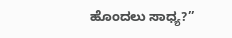ಹೊಂದಲು ಸಾಧ್ಯ?’’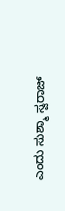ಎಂದು ಸುಶ್ಮಾ ಸ್ವರಾಜ್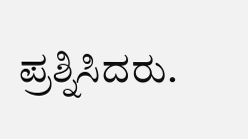ಪ್ರಶ್ನಿಸಿದರು.